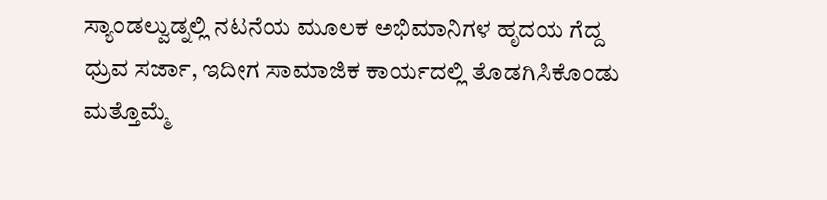ಸ್ಯಾಂಡಲ್ವುಡ್ನಲ್ಲಿ ನಟನೆಯ ಮೂಲಕ ಅಭಿಮಾನಿಗಳ ಹೃದಯ ಗೆದ್ದ ಧ್ರುವ ಸರ್ಜಾ, ಇದೀಗ ಸಾಮಾಜಿಕ ಕಾರ್ಯದಲ್ಲಿ ತೊಡಗಿಸಿಕೊಂಡು ಮತ್ತೊಮ್ಮೆ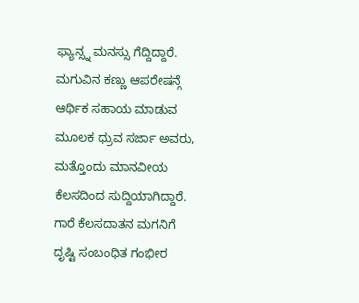ಫ್ಯಾನ್ಸ್ನ ಮನಸ್ಸು ಗೆದ್ದಿದ್ದಾರೆ. ಮಗುವಿನ ಕಣ್ಣು ಆಪರೇಷನ್ಗೆ ಆರ್ಥಿಕ ಸಹಾಯ ಮಾಡುವ ಮೂಲಕ ಧ್ರುವ ಸರ್ಜಾ ಅವರು, ಮತ್ತೊಂದು ಮಾನವೀಯ ಕೆಲಸದಿಂದ ಸುದ್ದಿಯಾಗಿದ್ದಾರೆ.
ಗಾರೆ ಕೆಲಸದಾತನ ಮಗನಿಗೆ ದೃಷ್ಟಿ ಸಂಬಂಧಿತ ಗಂಭೀರ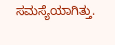ಸಮಸ್ಯೆಯಾಗಿತ್ತು.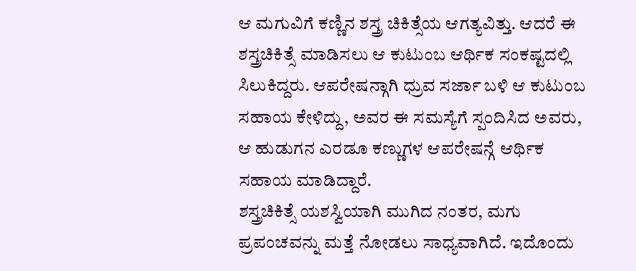ಆ ಮಗುವಿಗೆ ಕಣ್ಣಿನ ಶಸ್ತ್ರ ಚಿಕಿತ್ಸೆಯ ಆಗತ್ಯವಿತ್ತು. ಆದರೆ ಈ ಶಸ್ತ್ರಚಿಕಿತ್ಸೆ ಮಾಡಿಸಲು ಆ ಕುಟುಂಬ ಆರ್ಥಿಕ ಸಂಕಷ್ಟದಲ್ಲಿ ಸಿಲುಕಿದ್ದರು. ಆಪರೇಷನ್ಗಾಗಿ ಧ್ರುವ ಸರ್ಜಾ ಬಳಿ ಆ ಕುಟುಂಬ ಸಹಾಯ ಕೇಳಿದ್ದು, ಅವರ ಈ ಸಮಸ್ಯೆಗೆ ಸ್ಪಂದಿಸಿದ ಅವರು, ಆ ಹುಡುಗನ ಎರಡೂ ಕಣ್ಣುಗಳ ಆಪರೇಷನ್ಗೆ ಆರ್ಥಿಕ ಸಹಾಯ ಮಾಡಿದ್ದಾರೆ.
ಶಸ್ತ್ರಚಿಕಿತ್ಸೆ ಯಶಸ್ವಿಯಾಗಿ ಮುಗಿದ ನಂತರ, ಮಗು ಪ್ರಪಂಚವನ್ನು ಮತ್ತೆ ನೋಡಲು ಸಾಧ್ಯವಾಗಿದೆ. ಇದೊಂದು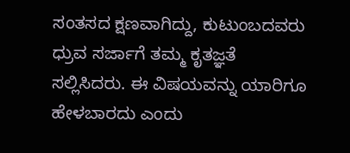ಸಂತಸದ ಕ್ಷಣವಾಗಿದ್ದು, ಕುಟುಂಬದವರು ಧ್ರುವ ಸರ್ಜಾಗೆ ತಮ್ಮ ಕೃತಜ್ಞತೆ ಸಲ್ಲಿಸಿದರು. ಈ ವಿಷಯವನ್ನು ಯಾರಿಗೂ ಹೇಳಬಾರದು ಎಂದು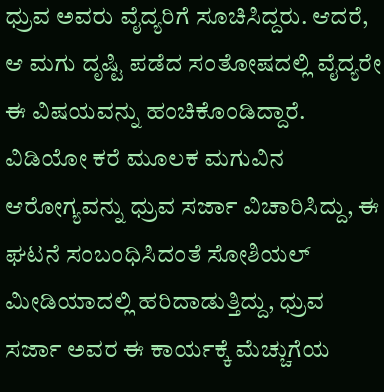ಧ್ರುವ ಅವರು ವೈದ್ಯರಿಗೆ ಸೂಚಿಸಿದ್ದರು. ಆದರೆ, ಆ ಮಗು ದೃಷ್ಟಿ ಪಡೆದ ಸಂತೋಷದಲ್ಲಿ ವೈದ್ಯರೇ ಈ ವಿಷಯವನ್ನು ಹಂಚಿಕೊಂಡಿದ್ದಾರೆ.
ವಿಡಿಯೋ ಕರೆ ಮೂಲಕ ಮಗುವಿನ ಆರೋಗ್ಯವನ್ನು ಧ್ರುವ ಸರ್ಜಾ ವಿಚಾರಿಸಿದ್ದು, ಈ ಘಟನೆ ಸಂಬಂಧಿಸಿದಂತೆ ಸೋಶಿಯಲ್ ಮೀಡಿಯಾದಲ್ಲಿ ಹರಿದಾಡುತ್ತಿದ್ದು, ಧ್ರುವ ಸರ್ಜಾ ಅವರ ಈ ಕಾರ್ಯಕ್ಕೆ ಮೆಚ್ಚುಗೆಯ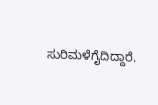ಸುರಿಮಳೆಗೈದಿದ್ದಾರೆ.